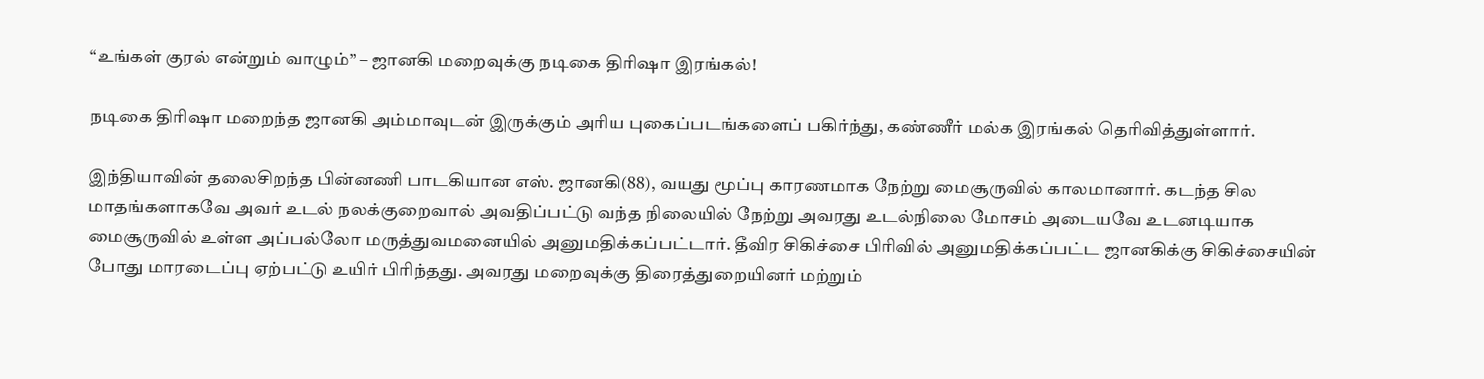“உங்கள் குரல் என்றும் வாழும்” – ஜானகி மறைவுக்கு நடிகை திரிஷா இரங்கல்!

நடிகை திரிஷா மறைந்த ஜானகி அம்மாவுடன் இருக்கும் அரிய புகைப்படங்களைப் பகிர்ந்து, கண்ணீர் மல்க இரங்கல் தெரிவித்துள்ளார்.

இந்தியாவின் தலைசிறந்த பின்னணி பாடகியான எஸ். ஜானகி(88), வயது மூப்பு காரணமாக நேற்று மைசூருவில் காலமானார். கடந்த சில மாதங்களாகவே அவர் உடல் நலக்குறைவால் அவதிப்பட்டு வந்த நிலையில் நேற்று அவரது உடல்நிலை மோசம் அடையவே உடனடியாக மைசூருவில் உள்ள அப்பல்லோ மருத்துவமனையில் அனுமதிக்கப்பட்டார். தீவிர சிகிச்சை பிரிவில் அனுமதிக்கப்பட்ட ஜானகிக்கு சிகிச்சையின் போது மாரடைப்பு ஏற்பட்டு உயிர் பிரிந்தது. அவரது மறைவுக்கு திரைத்துறையினர் மற்றும்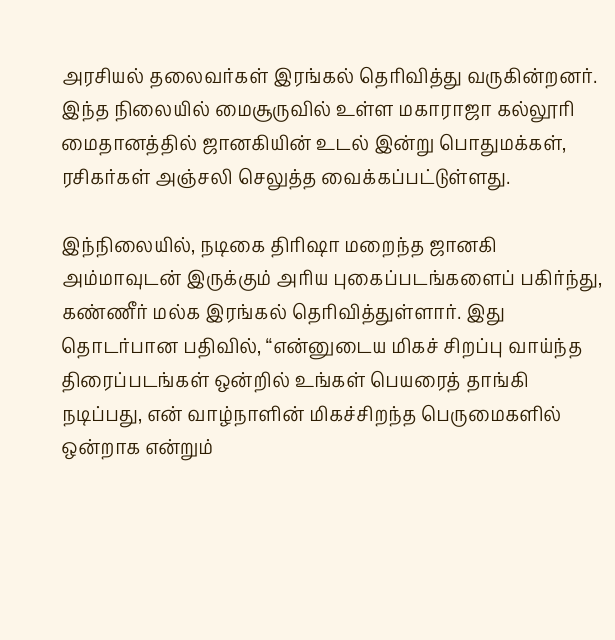அரசியல் தலைவர்கள் இரங்கல் தெரிவித்து வருகின்றனர். இந்த நிலையில் மைசூருவில் உள்ள மகாராஜா கல்லூரி மைதானத்தில் ஜானகியின் உடல் இன்று பொதுமக்கள், ரசிகர்கள் அஞ்சலி செலுத்த வைக்கப்பட்டுள்ளது.

இந்நிலையில், நடிகை திரிஷா மறைந்த ஜானகி அம்மாவுடன் இருக்கும் அரிய புகைப்படங்களைப் பகிர்ந்து, கண்ணீர் மல்க இரங்கல் தெரிவித்துள்ளார். இது தொடர்பான பதிவில், “என்னுடைய மிகச் சிறப்பு வாய்ந்த திரைப்படங்கள் ஒன்றில் உங்கள் பெயரைத் தாங்கி நடிப்பது, என் வாழ்நாளின் மிகச்சிறந்த பெருமைகளில் ஒன்றாக என்றும்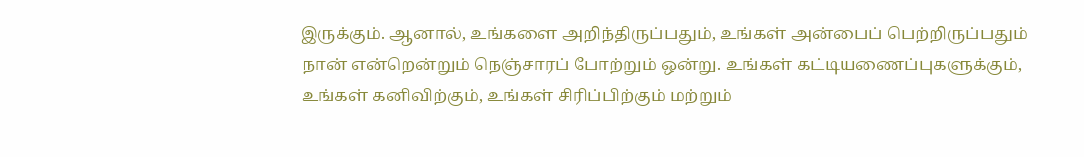இருக்கும். ஆனால், உங்களை அறிந்திருப்பதும், உங்கள் அன்பைப் பெற்றிருப்பதும் நான் என்றென்றும் நெஞ்சாரப் போற்றும் ஒன்று. உங்கள் கட்டியணைப்புகளுக்கும், உங்கள் கனிவிற்கும், உங்கள் சிரிப்பிற்கும் மற்றும்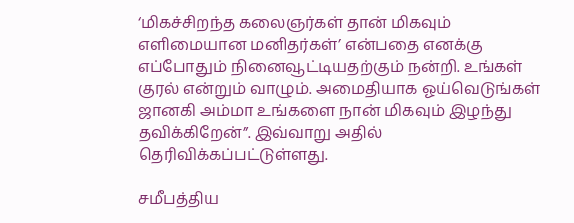‘மிகச்சிறந்த கலைஞர்கள் தான் மிகவும் எளிமையான மனிதர்கள்’ என்பதை எனக்கு எப்போதும் நினைவூட்டியதற்கும் நன்றி. உங்கள் குரல் என்றும் வாழும். அமைதியாக ஓய்வெடுங்கள் ஜானகி அம்மா உங்களை நான் மிகவும் இழந்து தவிக்கிறேன்”. இவ்வாறு அதில் தெரிவிக்கப்பட்டுள்ளது.

சமீபத்திய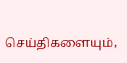செய்திகளையும்,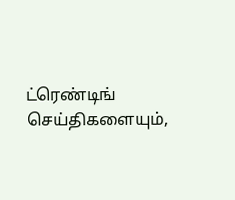ட்ரெண்டிங் செய்திகளையும்,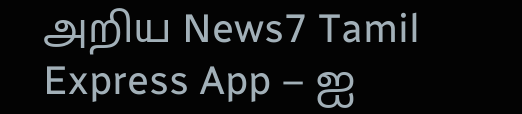அறிய News7 Tamil Express App – ஐ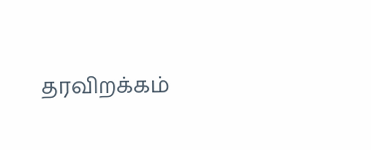தரவிறக்கம்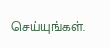செய்யுங்கள்.